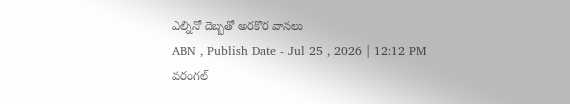ఎల్నినో దెబ్బతో అరకొర వానలు
ABN , Publish Date - Jul 25 , 2026 | 12:12 PM
వరంగల్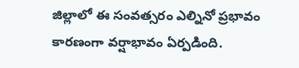జిల్లాలో ఈ సంవత్సరం ఎల్నినో ప్రభావం కారణంగా వర్షాభావం ఏర్పడింది.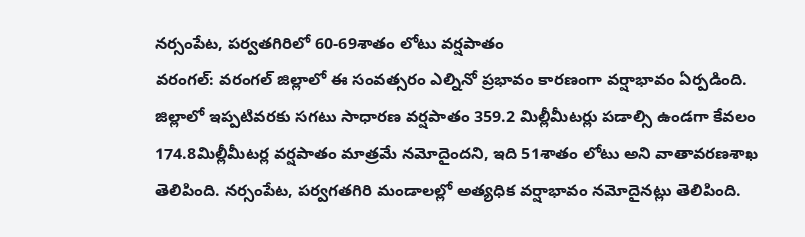నర్సంపేట, పర్వతగిరిలో 60-69శాతం లోటు వర్షపాతం
వరంగల్: వరంగల్ జిల్లాలో ఈ సంవత్సరం ఎల్నినో ప్రభావం కారణంగా వర్షాభావం ఏర్పడింది. జిల్లాలో ఇప్పటివరకు సగటు సాధారణ వర్షపాతం 359.2 మిల్లీమీటర్లు పడాల్సి ఉండగా కేవలం 174.8మిల్లీమీటర్ల వర్షపాతం మాత్రమే నమోదైందని, ఇది 51శాతం లోటు అని వాతావరణశాఖ తెలిపింది. నర్సంపేట, పర్వగతగిరి మండాలల్లో అత్యధిక వర్షాభావం నమోదైనట్లు తెలిపింది.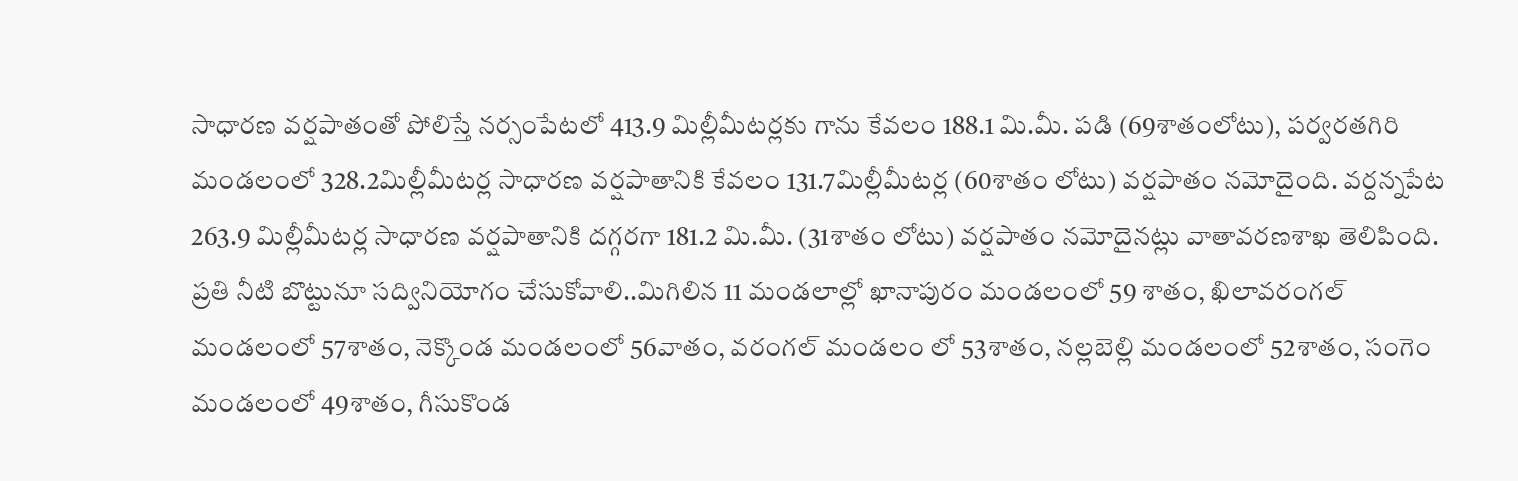సాధారణ వర్షపాతంతో పోలిస్తే నర్సంపేటలో 413.9 మిల్లీమీటర్లకు గాను కేవలం 188.1 మి.మీ. పడి (69శాతంలోటు), పర్వరతగిరి మండలంలో 328.2మిల్లీమీటర్ల సాధారణ వర్షపాతానికి కేవలం 131.7మిల్లీమీటర్ల (60శాతం లోటు) వర్షపాతం నమోదైంది. వర్దన్నపేట 263.9 మిల్లీమీటర్ల సాధారణ వర్షపాతానికి దగ్గరగా 181.2 మి.మీ. (31శాతం లోటు) వర్షపాతం నమోదైనట్లు వాతావరణశాఖ తెలిపింది.
ప్రతి నీటి బొట్టునూ సద్వినియోగం చేసుకోవాలి..మిగిలిన 11 మండలాల్లో ఖానాపురం మండలంలో 59 శాతం, ఖిలావరంగల్ మండలంలో 57శాతం, నెక్కొండ మండలంలో 56వాతం, వరంగల్ మండలం లో 53శాతం, నల్లబెల్లి మండలంలో 52శాతం, సంగెం మండలంలో 49శాతం, గీసుకొండ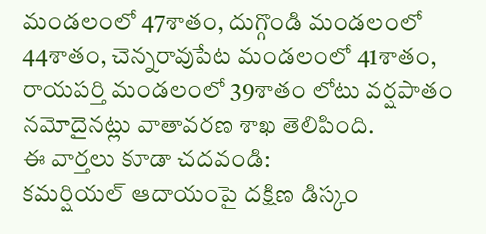మండలంలో 47శాతం, దుగ్గొండి మండలంలో 44శాతం, చెన్నరావుపేట మండలంలో 41శాతం, రాయపర్తి మండలంలో 39శాతం లోటు వర్షపాతం నమోదైనట్లు వాతావరణ శాఖ తెలిపింది.
ఈ వార్తలు కూడా చదవండి:
కమర్షియల్ ఆదాయంపై దక్షిణ డిస్కం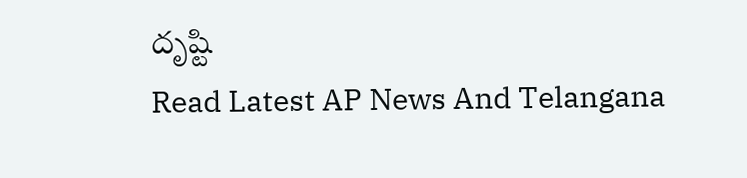దృష్టి
Read Latest AP News And Telangana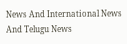News And International News And Telugu News